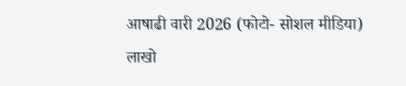आषाढी वारी 2026 (फोटो- सोशल मीडिया)
लाखो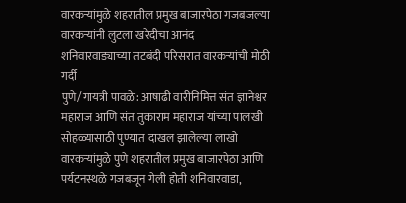वारकऱ्यांमुळे शहरातील प्रमुख बाजारपेठा गजबजल्या
वारकऱ्यांनी लुटला खरेदीचा आनंद
शनिवारवाड्याच्या तटबंदी परिसरात वारकऱ्यांची मोठी गर्दी
पुणे/गायत्री पावळे: आषाढी वारीनिमित्त संत ज्ञानेश्वर महाराज आणि संत तुकाराम महाराज यांच्या पालखी सोहळ्यासाठी पुण्यात दाखल झालेल्या लाखो वारकऱ्यांमुळे पुणे शहरातील प्रमुख बाजारपेठा आणि पर्यटनस्थळे गजबजून गेली होती शनिवारवाडा,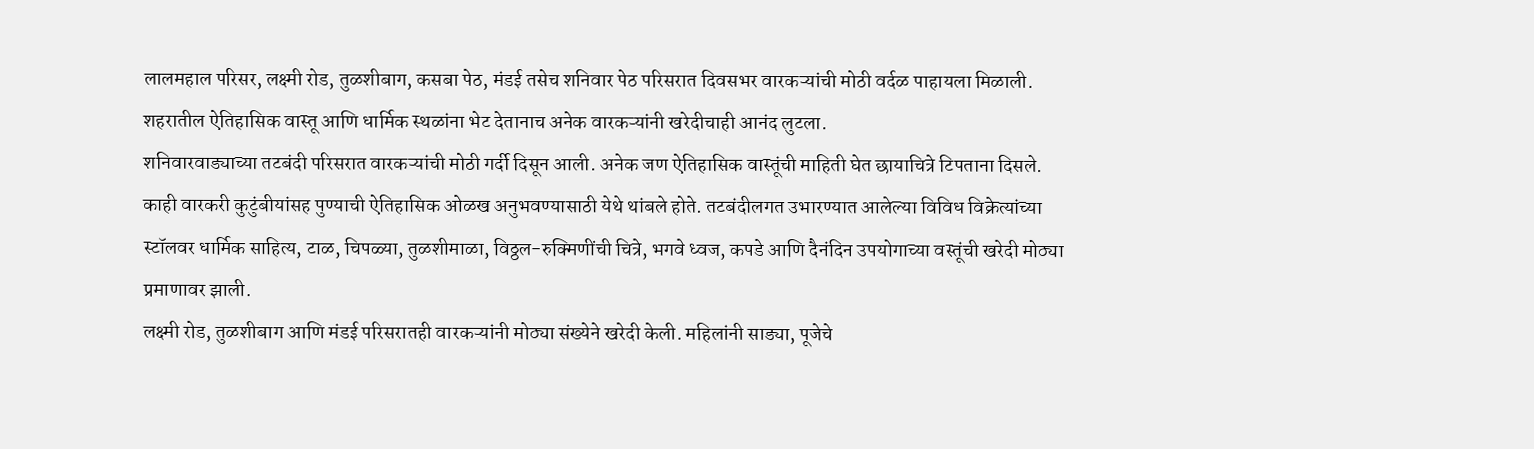लालमहाल परिसर, लक्ष्मी रोड, तुळशीबाग, कसबा पेठ, मंडई तसेच शनिवार पेठ परिसरात दिवसभर वारकऱ्यांची मोठी वर्दळ पाहायला मिळाली. शहरातील ऐतिहासिक वास्तू आणि धार्मिक स्थळांना भेट देतानाच अनेक वारकऱ्यांनी खरेदीचाही आनंद लुटला.
शनिवारवाड्याच्या तटबंदी परिसरात वारकऱ्यांची मोठी गर्दी दिसून आली. अनेक जण ऐतिहासिक वास्तूंची माहिती घेत छायाचित्रे टिपताना दिसले. काही वारकरी कुटुंबीयांसह पुण्याची ऐतिहासिक ओळख अनुभवण्यासाठी येथे थांबले होते. तटबंदीलगत उभारण्यात आलेल्या विविध विक्रेत्यांच्या स्टॉलवर धार्मिक साहित्य, टाळ, चिपळ्या, तुळशीमाळा, विठ्ठल-रुक्मिणींची चित्रे, भगवे ध्वज, कपडे आणि दैनंदिन उपयोगाच्या वस्तूंची खरेदी मोठ्या प्रमाणावर झाली.
लक्ष्मी रोड, तुळशीबाग आणि मंडई परिसरातही वारकऱ्यांनी मोठ्या संख्येने खरेदी केली. महिलांनी साड्या, पूजेचे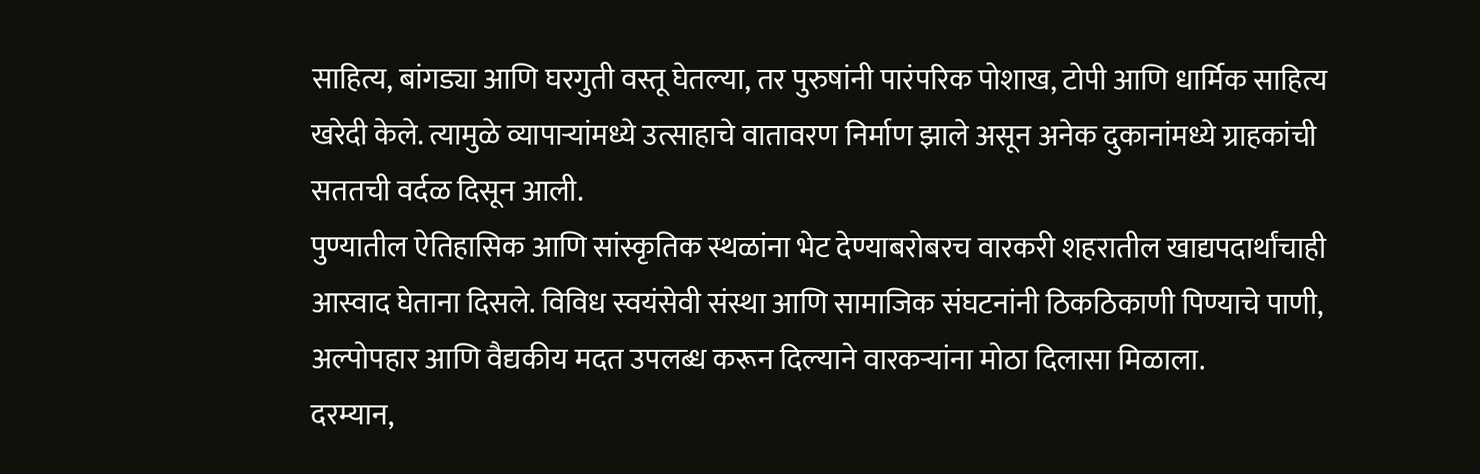साहित्य, बांगड्या आणि घरगुती वस्तू घेतल्या, तर पुरुषांनी पारंपरिक पोशाख, टोपी आणि धार्मिक साहित्य खरेदी केले. त्यामुळे व्यापाऱ्यांमध्ये उत्साहाचे वातावरण निर्माण झाले असून अनेक दुकानांमध्ये ग्राहकांची सततची वर्दळ दिसून आली.
पुण्यातील ऐतिहासिक आणि सांस्कृतिक स्थळांना भेट देण्याबरोबरच वारकरी शहरातील खाद्यपदार्थांचाही आस्वाद घेताना दिसले. विविध स्वयंसेवी संस्था आणि सामाजिक संघटनांनी ठिकठिकाणी पिण्याचे पाणी, अल्पोपहार आणि वैद्यकीय मदत उपलब्ध करून दिल्याने वारकऱ्यांना मोठा दिलासा मिळाला.
दरम्यान,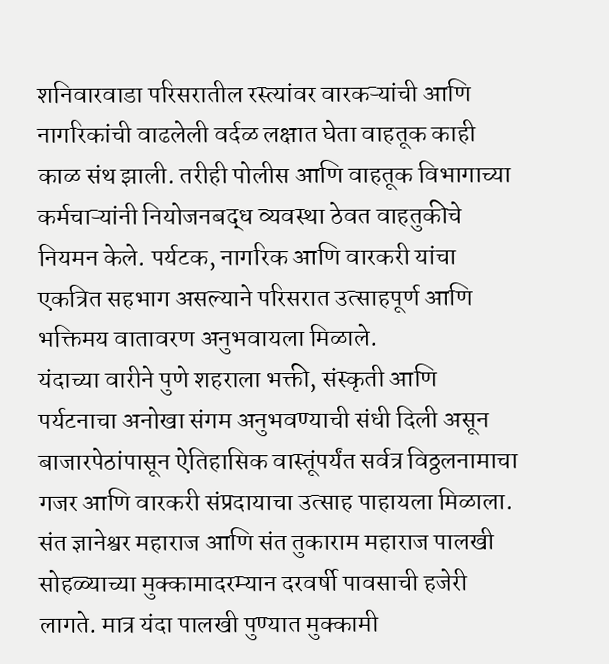शनिवारवाडा परिसरातील रस्त्यांवर वारकऱ्यांची आणि नागरिकांची वाढलेली वर्दळ लक्षात घेता वाहतूक काही काळ संथ झाली. तरीही पोलीस आणि वाहतूक विभागाच्या कर्मचाऱ्यांनी नियोजनबद्ध व्यवस्था ठेवत वाहतुकीचे नियमन केले. पर्यटक, नागरिक आणि वारकरी यांचा एकत्रित सहभाग असल्याने परिसरात उत्साहपूर्ण आणि भक्तिमय वातावरण अनुभवायला मिळाले.
यंदाच्या वारीने पुणे शहराला भक्ती, संस्कृती आणि पर्यटनाचा अनोखा संगम अनुभवण्याची संधी दिली असून बाजारपेठांपासून ऐतिहासिक वास्तूंपर्यंत सर्वत्र विठ्ठलनामाचा गजर आणि वारकरी संप्रदायाचा उत्साह पाहायला मिळाला. संत ज्ञानेश्वर महाराज आणि संत तुकाराम महाराज पालखी सोहळ्याच्या मुक्कामादरम्यान दरवर्षी पावसाची हजेरी लागते. मात्र यंदा पालखी पुण्यात मुक्कामी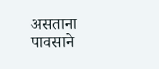असताना पावसाने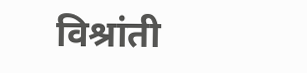विश्रांती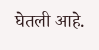घेतली आहे.